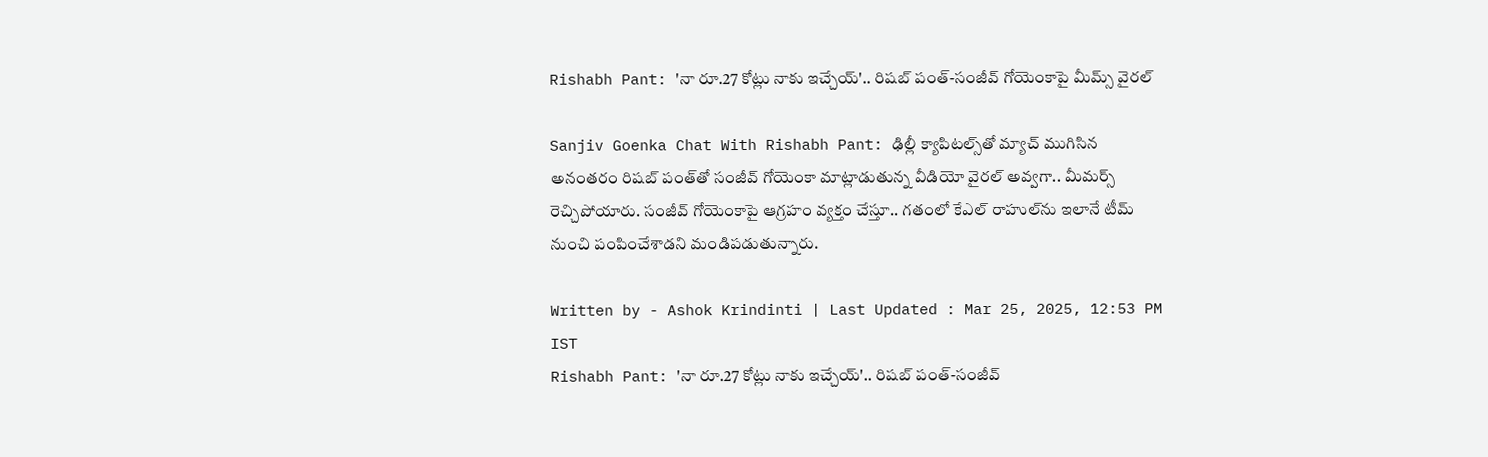Rishabh Pant: 'నా రూ.27 కోట్లు నాకు ఇచ్చేయ్'.. రిషబ్ పంత్‌-సంజీవ్ గోయెంకాపై మీమ్స్ వైరల్

Sanjiv Goenka Chat With Rishabh Pant: ఢిల్లీ క్యాపిటల్స్‌తో మ్యాచ్‌ ముగిసిన అనంతరం రిషబ్ పంత్‌తో సంజీవ్ గోయెంకా మాట్లాడుతున్న వీడియో వైరల్ అవ్వగా.. మీమర్స్ రెచ్చిపోయారు. సంజీవ్‌ గోయెంకాపై ఆగ్రహం వ్యక్తం చేస్తూ.. గతంలో కేఎల్ రాహుల్‌ను ఇలానే టీమ్‌ నుంచి పంపించేశాడని మండిపడుతున్నారు.

Written by - Ashok Krindinti | Last Updated : Mar 25, 2025, 12:53 PM IST
Rishabh Pant: 'నా రూ.27 కోట్లు నాకు ఇచ్చేయ్'.. రిషబ్ పంత్‌-సంజీవ్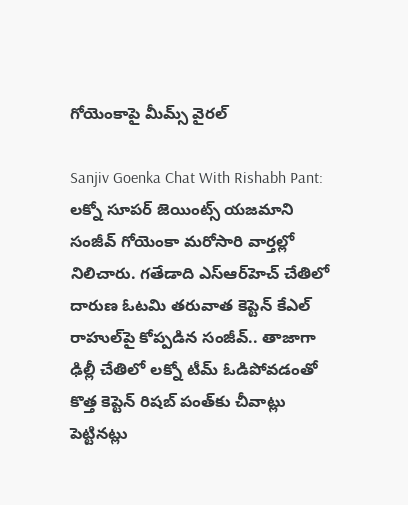గోయెంకాపై మీమ్స్ వైరల్

Sanjiv Goenka Chat With Rishabh Pant: లక్నో సూపర్ జెయింట్స్ యజమాని సంజీవ్ గోయెంకా మరోసారి వార్తల్లో నిలిచారు. గతేడాది ఎస్‌ఆర్‌హెచ్‌ చేతిలో దారుణ ఓటమి తరువాత కెప్టెన్ కేఎల్ రాహుల్‌పై కోప్పడిన సంజీవ్.. తాజాగా ఢిల్లీ చేతిలో లక్నో టీమ్ ఓడిపోవడంతో కొత్త కెప్టెన్ రిషబ్ పంత్‌కు చీవాట్లు పెట్టినట్లు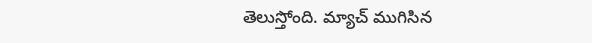తెలుస్తోంది. మ్యాచ్ ముగిసిన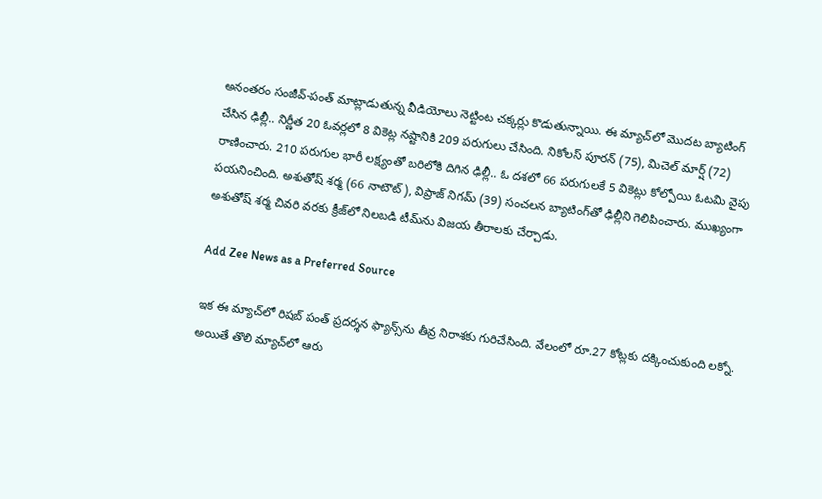అనంతరం సంజీవ్-పంత్ మాట్లాడుతున్న వీడియోలు నెట్టింట చక్కర్లు కొడుతున్నాయి. ఈ మ్యాచ్‌లో మొదట బ్యాటింగ్ చేసిన ఢిల్లీ.. నిర్ణీత 20 ఓవర్లలో 8 వికెట్ల నష్టానికి 209 పరుగులు చేసింది. నికోలస్‌ పూరన్‌ (75), మిచెల్‌ మార్ష్‌ (72) రాణించారు. 210 పరుగుల భారీ లక్ష్యంతో బరిలోకి దిగిన ఢిల్లీ.. ఓ దశలో 66 పరుగులకే 5 వికెట్లు కోల్పోయి ఓటమి వైపు పయనించింది. అశుతోష్‌ శర్మ (66 నాటౌట్), విప్రాజ్‌ నిగమ్‌ (39) సంచలన బ్యాటింగ్‌తో ఢిల్లీని గెలిపించారు. ముఖ్యంగా అశుతోష్‌ శర్మ చివరి వరకు క్రీజ్‌లో నిలబడి టీమ్‌ను విజయ తీరాలకు చేర్చాడు.

Add Zee News as a Preferred Source

ఇక ఈ మ్యాచ్‌లో రిషబ్ పంత్ ప్రదర్శన ఫ్యాన్స్‌ను తీవ్ర నిరాశకు గురిచేసింది. వేలంలో రూ.27 కోట్లకు దక్కించుకుంది లక్నో. అయితే తొలి మ్యాచ్‌లో ఆరు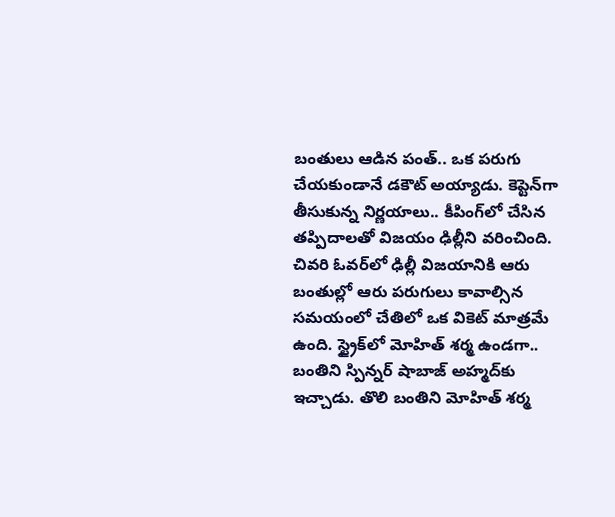బంతులు ఆడిన పంత్.. ఒక పరుగు చేయకుండానే డకౌట్ అయ్యాడు. కెప్టెన్‌గా తీసుకున్న నిర్ణయాలు.. కీపింగ్‌లో చేసిన తప్పిదాలతో విజయం ఢిల్లీని వరించింది. చివరి ఓవర్‌లో ఢిల్లీ విజయానికి ఆరు బంతుల్లో ఆరు పరుగులు కావాల్సిన సమయంలో చేతిలో ఒక వికెట్ మాత్రమే ఉంది. స్ట్రైక్‌లో మోహిత్ శర్మ ఉండగా.. బంతిని స్పిన్నర్ షాబాజ్ అహ్మద్‌కు ఇచ్చాడు. తొలి బంతిని మోహిత్ శర్మ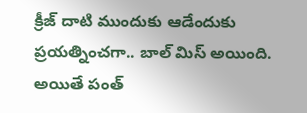క్రీజ్‌ దాటి ముందుకు ఆడేందుకు ప్రయత్నించగా.. బాల్ మిస్ అయింది. అయితే పంత్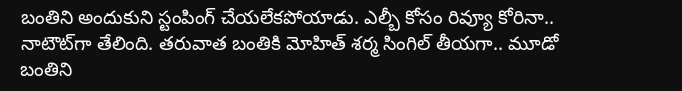బంతిని అందుకుని స్టంపింగ్ చేయలేకపోయాడు. ఎల్బీ కోసం రివ్యూ కోరినా.. నాటౌట్‌గా తేలింది. తరువాత బంతికి మోహిత్ శర్మ సింగిల్ తీయగా.. మూడో బంతిని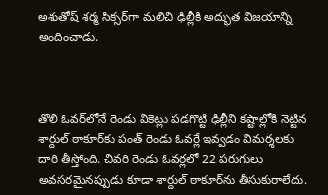అశుతోష్‌ శర్మ సిక్సర్‌గా మలిచి ఢిల్లీకి అద్భుత విజయాన్ని అందించాడు.



తొలి ఓవర్‌లోనే రెండు వికెట్లు పడగొట్టి ఢిల్లీని కష్టాల్లోకి నెట్టిన శార్దుల్ ఠాకూర్‌కు పంత్ రెండు ఓవర్లే ఇవ్వడం విమర్శలకు దారి తీస్తోంది. చివరి రెండు ఓవర్లలో 22 పరుగులు అవసరమైనప్పుడు కూడా శార్దుల్ ఠాకూర్‌ను తీసుకురాలేదు.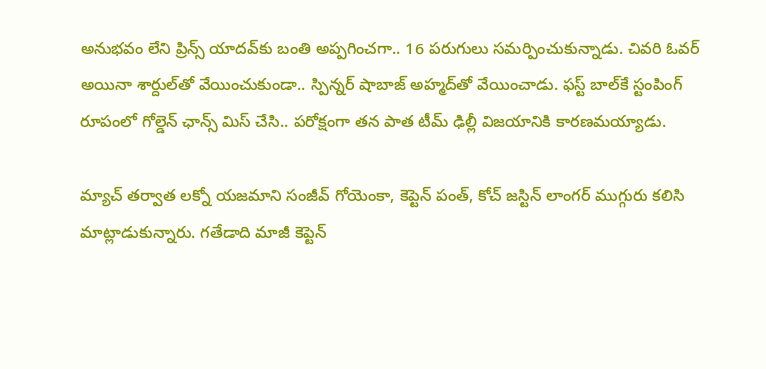అనుభవం లేని ప్రిన్స్ యాదవ్‌కు బంతి అప్పగించగా.. 16 పరుగులు సమర్పించుకున్నాడు. చివరి ఓవర్‌ అయినా శార్దుల్‌తో వేయించుకుండా.. స్పిన్నర్ షాబాజ్ అహ్మద్‌తో వేయించాడు. ఫస్ట్‌ బాల్‌కే స్టంపింగ్ రూపంలో గోల్డెన్ ఛాన్స్‌ మిస్ చేసి.. పరోక్షంగా తన పాత టీమ్ ఢిల్లీ విజయానికి కారణమయ్యాడు.

మ్యాచ్ తర్వాత లక్నో యజమాని సంజీవ్ గోయెంకా, కెప్టెన్ పంత్, కోచ్ జస్టిన్ లాంగర్ ముగ్గురు కలిసి మాట్లాడుకున్నారు. గతేడాది మాజీ కెప్టెన్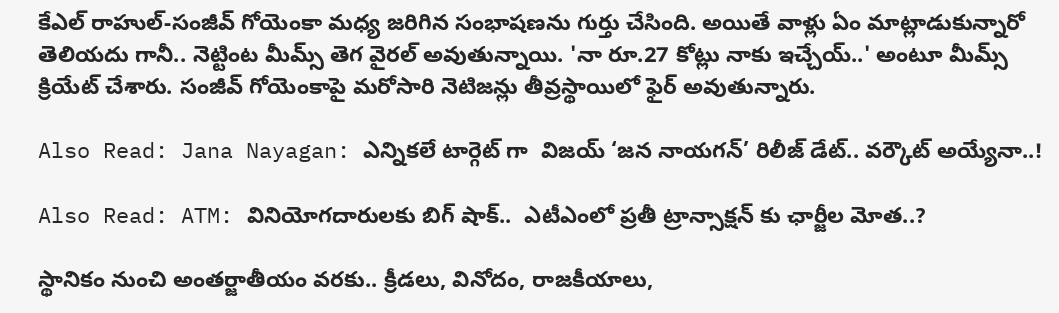కేఎల్ రాహుల్‌-సంజీవ్ గోయెంకా మధ్య జరిగిన సంభాషణను గుర్తు చేసింది. అయితే వాళ్లు ఏం మాట్లాడుకున్నారో తెలియదు గానీ.. నెట్టింట మీమ్స్ తెగ వైరల్ అవుతున్నాయి. 'నా రూ.27 కోట్లు నాకు ఇచ్చేయ్..' అంటూ మీమ్స్ క్రియేట్ చేశారు. సంజీవ్ గోయెంకాపై మరోసారి నెటిజన్లు తీవ్రస్థాయిలో ఫైర్ అవుతున్నారు.

Also Read: Jana Nayagan: ఎన్నికలే టార్గెట్ గా  విజయ్ ‘జన నాయగన్’ రిలీజ్ డేట్.. వర్కౌట్ అయ్యేనా..!

Also Read: ATM: వినియోగదారులకు బిగ్ షాక్..  ఎటీఎంలో ప్రతీ ట్రాన్సాక్షన్ కు ఛార్జీల మోత..?

స్థానికం నుంచి అంతర్జాతీయం వరకు.. క్రీడలు, వినోదం, రాజకీయాలు,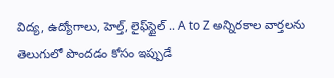విద్య, ఉద్యోగాలు, హెల్త్, లైఫ్‌స్టైల్ .. A to Z అన్నిరకాల వార్తలను తెలుగులో పొందడం కోసం ఇప్పుడే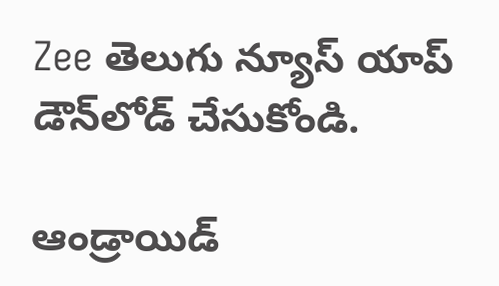Zee తెలుగు న్యూస్ యాప్ డౌన్‌లోడ్ చేసుకోండి.

ఆండ్రాయిడ్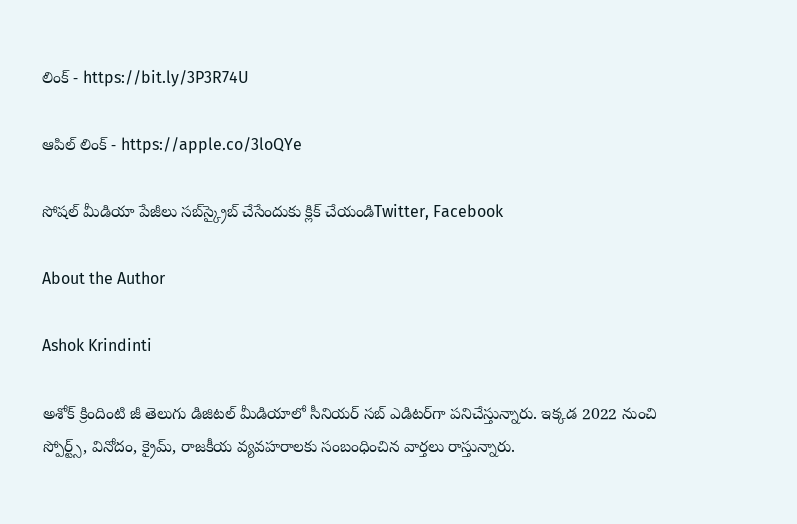లింక్ - https://bit.ly/3P3R74U

ఆపిల్ లింక్ - https://apple.co/3loQYe

సోషల్ మీడియా పేజీలు సబ్‌స్క్రైబ్ చేసేందుకు క్లిక్ చేయండిTwitter, Facebook

About the Author

Ashok Krindinti

అశోక్‌ క్రిందింటి జీ తెలుగు డిజిటల్ మీడియాలో సీనియర్ సబ్ ఎడిటర్‌గా పనిచేస్తున్నారు. ఇక్కడ 2022 నుంచి స్పోర్ట్స్, వినోదం, క్రైమ్, రాజకీయ వ్యవహరాలకు సంబంధించిన వార్తలు రాస్తున్నారు.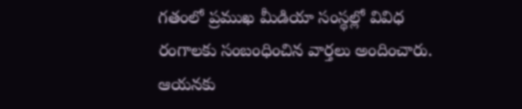గతంలో ప్రముఖ మీడియా సంస్థల్లో వివిధ రంగాలకు సంబంధించిన వార్తలు అందించారు. ఆయనకు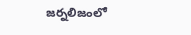జర్నలిజంలో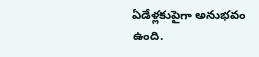ఏడేళ్లకుపైగా అనుభవం ఉంది.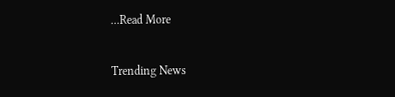...Read More

Trending News